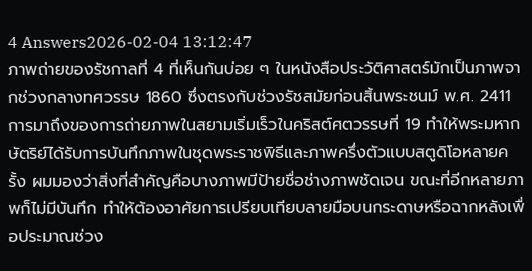4 Answers2026-02-04 13:12:47
ภาพถ่ายของรัชกาลที่ 4 ที่เห็นกันบ่อย ๆ ในหนังสือประวัติศาสตร์มักเป็นภาพจากช่วงกลางทศวรรษ 1860 ซึ่งตรงกับช่วงรัชสมัยก่อนสิ้นพระชนม์ พ.ศ. 2411
การมาถึงของการถ่ายภาพในสยามเริ่มเร็วในคริสต์ศตวรรษที่ 19 ทำให้พระมหากษัตริย์ได้รับการบันทึกภาพในชุดพระราชพิธีและภาพครึ่งตัวแบบสตูดิโอหลายครั้ง ผมมองว่าสิ่งที่สำคัญคือบางภาพมีป้ายชื่อช่างภาพชัดเจน ขณะที่อีกหลายภาพก็ไม่มีบันทึก ทำให้ต้องอาศัยการเปรียบเทียบลายมือบนกระดาษหรือฉากหลังเพื่อประมาณช่วง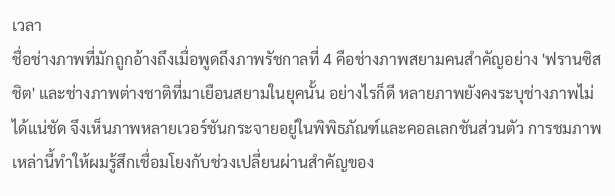เวลา
ชื่อช่างภาพที่มักถูกอ้างถึงเมื่อพูดถึงภาพรัชกาลที่ 4 คือช่างภาพสยามคนสำคัญอย่าง 'ฟรานซิส ชิต' และช่างภาพต่างชาติที่มาเยือนสยามในยุคนั้น อย่างไรก็ดี หลายภาพยังคงระบุช่างภาพไม่ได้แน่ชัด จึงเห็นภาพหลายเวอร์ชันกระจายอยู่ในพิพิธภัณฑ์และคอลเลกชันส่วนตัว การชมภาพเหล่านี้ทำให้ผมรู้สึกเชื่อมโยงกับช่วงเปลี่ยนผ่านสำคัญของ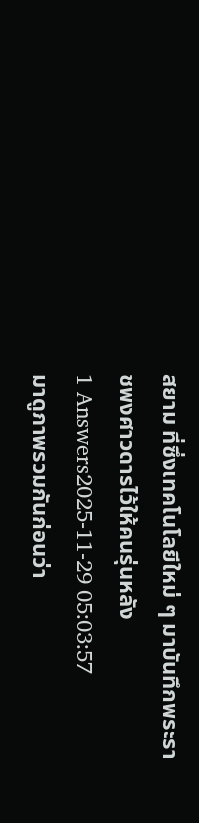สยาม ที่ซึ่งเทคโนโลยีใหม่ ๆ มาบันทึกพระราชพงศาวดารไว้ให้คนรุ่นหลัง
1 Answers2025-11-29 05:03:57
มาดูภาพรวมกันก่อนว่า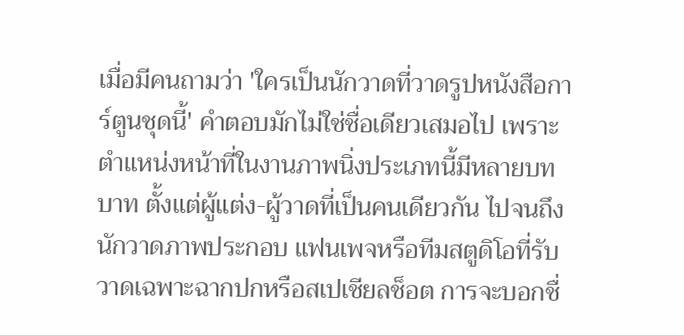เมื่อมีคนถามว่า 'ใครเป็นนักวาดที่วาดรูปหนังสือการ์ตูนชุดนี้' คำตอบมักไม่ใช่ชื่อเดียวเสมอไป เพราะตำแหน่งหน้าที่ในงานภาพนิ่งประเภทนี้มีหลายบทบาท ตั้งแต่ผู้แต่ง-ผู้วาดที่เป็นคนเดียวกัน ไปจนถึงนักวาดภาพประกอบ แฟนเพจหรือทีมสตูดิโอที่รับวาดเฉพาะฉากปกหรือสเปเชียลช็อต การจะบอกชื่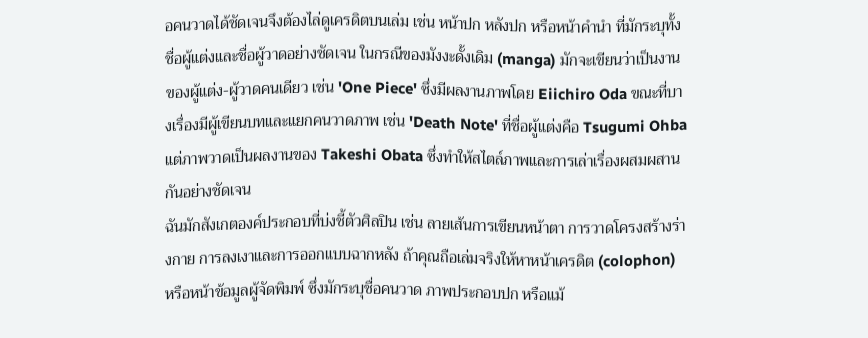อคนวาดได้ชัดเจนจึงต้องไล่ดูเครดิตบนเล่ม เช่น หน้าปก หลังปก หรือหน้าคำนำ ที่มักระบุทั้งชื่อผู้แต่งและชื่อผู้วาดอย่างชัดเจน ในกรณีของมังงะดั้งเดิม (manga) มักจะเขียนว่าเป็นงานของผู้แต่ง-ผู้วาดคนเดียว เช่น 'One Piece' ซึ่งมีผลงานภาพโดย Eiichiro Oda ขณะที่บางเรื่องมีผู้เขียนบทและแยกคนวาดภาพ เช่น 'Death Note' ที่ชื่อผู้แต่งคือ Tsugumi Ohba แต่ภาพวาดเป็นผลงานของ Takeshi Obata ซึ่งทำให้สไตล์ภาพและการเล่าเรื่องผสมผสานกันอย่างชัดเจน
ฉันมักสังเกตองค์ประกอบที่บ่งชี้ตัวศิลปิน เช่น ลายเส้นการเขียนหน้าตา การวาดโครงสร้างร่างกาย การลงเงาและการออกแบบฉากหลัง ถ้าคุณถือเล่มจริงให้หาหน้าเครดิต (colophon) หรือหน้าข้อมูลผู้จัดพิมพ์ ซึ่งมักระบุชื่อคนวาด ภาพประกอบปก หรือแม้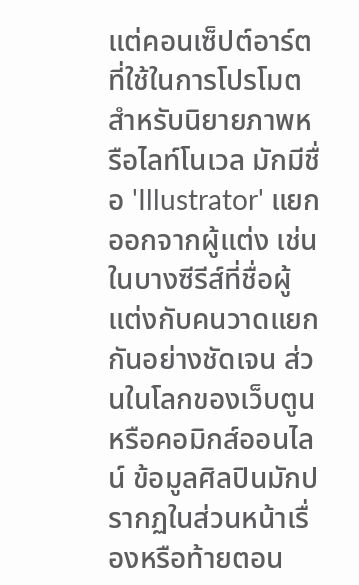แต่คอนเซ็ปต์อาร์ตที่ใช้ในการโปรโมต สำหรับนิยายภาพหรือไลท์โนเวล มักมีชื่อ 'Illustrator' แยกออกจากผู้แต่ง เช่นในบางซีรีส์ที่ชื่อผู้แต่งกับคนวาดแยกกันอย่างชัดเจน ส่วนในโลกของเว็บตูนหรือคอมิกส์ออนไลน์ ข้อมูลศิลปินมักปรากฏในส่วนหน้าเรื่องหรือท้ายตอน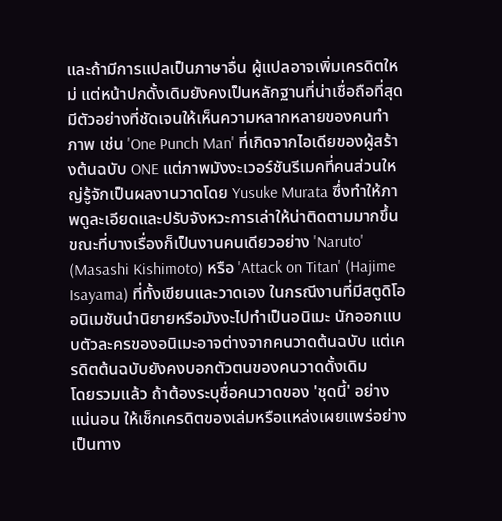และถ้ามีการแปลเป็นภาษาอื่น ผู้แปลอาจเพิ่มเครดิตใหม่ แต่หน้าปกดั้งเดิมยังคงเป็นหลักฐานที่น่าเชื่อถือที่สุด
มีตัวอย่างที่ชัดเจนให้เห็นความหลากหลายของคนทำภาพ เช่น 'One Punch Man' ที่เกิดจากไอเดียของผู้สร้างต้นฉบับ ONE แต่ภาพมังงะเวอร์ชันรีเมคที่คนส่วนใหญ่รู้จักเป็นผลงานวาดโดย Yusuke Murata ซึ่งทำให้ภาพดูละเอียดและปรับจังหวะการเล่าให้น่าติดตามมากขึ้น ขณะที่บางเรื่องก็เป็นงานคนเดียวอย่าง 'Naruto' (Masashi Kishimoto) หรือ 'Attack on Titan' (Hajime Isayama) ที่ทั้งเขียนและวาดเอง ในกรณีงานที่มีสตูดิโออนิเมชันนำนิยายหรือมังงะไปทำเป็นอนิเมะ นักออกแบบตัวละครของอนิเมะอาจต่างจากคนวาดต้นฉบับ แต่เครดิตต้นฉบับยังคงบอกตัวตนของคนวาดดั้งเดิม
โดยรวมแล้ว ถ้าต้องระบุชื่อคนวาดของ 'ชุดนี้' อย่างแน่นอน ให้เช็กเครดิตของเล่มหรือแหล่งเผยแพร่อย่างเป็นทาง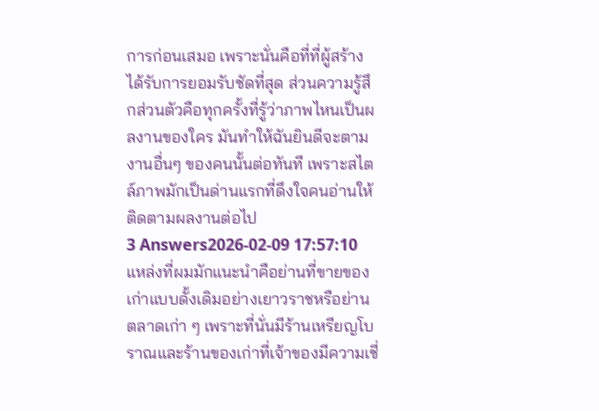การก่อนเสมอ เพราะนั่นคือที่ที่ผู้สร้างได้รับการยอมรับชัดที่สุด ส่วนความรู้สึกส่วนตัวคือทุกครั้งที่รู้ว่าภาพไหนเป็นผลงานของใคร มันทำให้ฉันยินดีจะตามงานอื่นๆ ของคนนั้นต่อทันที เพราะสไตล์ภาพมักเป็นด่านแรกที่ดึงใจคนอ่านให้ติดตามผลงานต่อไป
3 Answers2026-02-09 17:57:10
แหล่งที่ผมมักแนะนำคือย่านที่ขายของเก่าแบบดั้งเดิมอย่างเยาวราชหรือย่านตลาดเก่า ๆ เพราะที่นั่นมีร้านเหรียญโบราณและร้านของเก่าที่เจ้าของมีความเชี่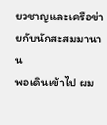ยวชาญและเครือข่ายกับนักสะสมมานาน
พอเดินเข้าไป ผม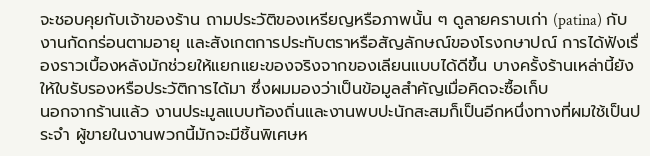จะชอบคุยกับเจ้าของร้าน ถามประวัติของเหรียญหรือภาพนั้น ๆ ดูลายคราบเก่า (patina) กับงานกัดกร่อนตามอายุ และสังเกตการประทับตราหรือสัญลักษณ์ของโรงกษาปณ์ การได้ฟังเรื่องราวเบื้องหลังมักช่วยให้แยกแยะของจริงจากของเลียนแบบได้ดีขึ้น บางครั้งร้านเหล่านี้ยังให้ใบรับรองหรือประวัติการได้มา ซึ่งผมมองว่าเป็นข้อมูลสำคัญเมื่อคิดจะซื้อเก็บ
นอกจากร้านแล้ว งานประมูลแบบท้องถิ่นและงานพบปะนักสะสมก็เป็นอีกหนึ่งทางที่ผมใช้เป็นประจำ ผู้ขายในงานพวกนี้มักจะมีชิ้นพิเศษห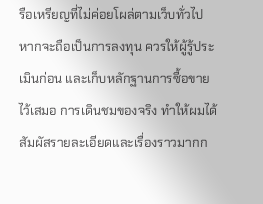รือเหรียญที่ไม่ค่อยโผล่ตามเว็บทั่วไป หากจะถือเป็นการลงทุน ควรให้ผู้รู้ประเมินก่อน และเก็บหลักฐานการซื้อขายไว้เสมอ การเดินชมของจริง ทำให้ผมได้สัมผัสรายละเอียดและเรื่องราวมากก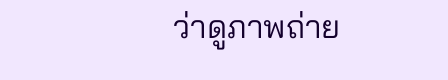ว่าดูภาพถ่าย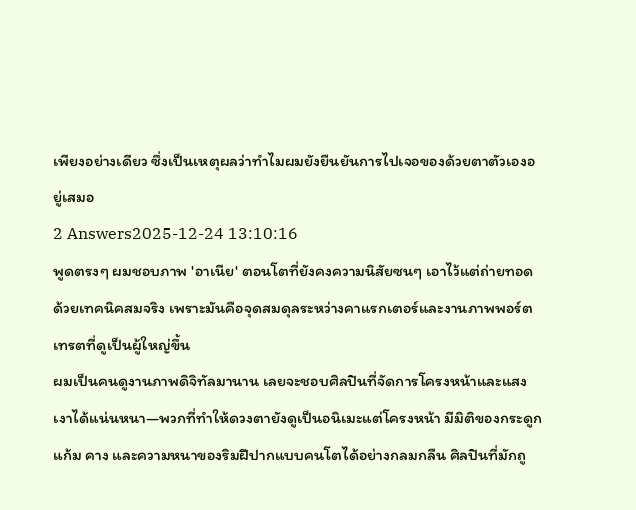เพียงอย่างเดียว ซึ่งเป็นเหตุผลว่าทำไมผมยังยืนยันการไปเจอของด้วยตาตัวเองอยู่เสมอ
2 Answers2025-12-24 13:10:16
พูดตรงๆ ผมชอบภาพ 'อาเนีย' ตอนโตที่ยังคงความนิสัยซนๆ เอาไว้แต่ถ่ายทอดด้วยเทคนิคสมจริง เพราะมันคือจุดสมดุลระหว่างคาแรกเตอร์และงานภาพพอร์ตเทรตที่ดูเป็นผู้ใหญ่ขึ้น
ผมเป็นคนดูงานภาพดิจิทัลมานาน เลยจะชอบศิลปินที่จัดการโครงหน้าและแสงเงาได้แน่นหนา—พวกที่ทำให้ดวงตายังดูเป็นอนิเมะแต่โครงหน้า มีมิติของกระดูกแก้ม คาง และความหนาของริมฝีปากแบบคนโตได้อย่างกลมกลืน ศิลปินที่มักถู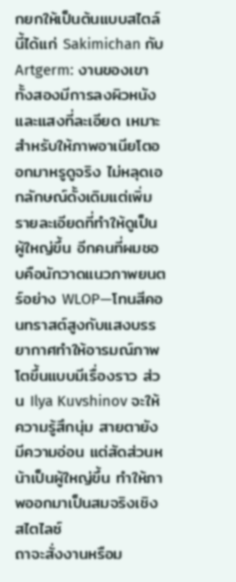กยกให้เป็นต้นแบบสไตล์นี้ได้แก่ Sakimichan กับ Artgerm: งานของเขาทั้งสองมีการลงผิวหนังและแสงที่ละเอียด เหมาะสำหรับให้ภาพอาเนียโตออกมาหรูดูจริง ไม่หลุดเอกลักษณ์ดั้งเดิมแต่เพิ่มรายละเอียดที่ทำให้ดูเป็นผู้ใหญ่ขึ้น อีกคนที่ผมชอบคือนักวาดแนวภาพยนตร์อย่าง WLOP—โทนสีคอนทราสต์สูงกับแสงบรรยากาศทำให้อารมณ์ภาพโตขึ้นแบบมีเรื่องราว ส่วน Ilya Kuvshinov จะให้ความรู้สึกนุ่ม สายตายังมีความอ่อน แต่สัดส่วนหน้าเป็นผู้ใหญ่ขึ้น ทำให้ภาพออกมาเป็นสมจริงเชิงสไตไลซ์
ถาจะสั่งงานหรือม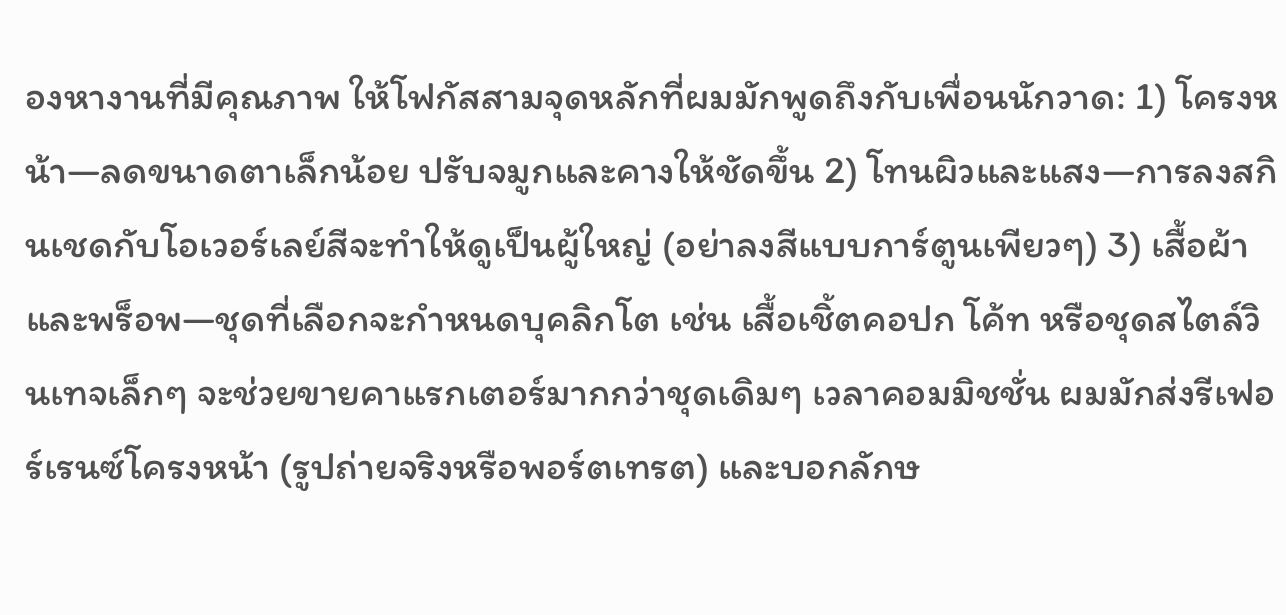องหางานที่มีคุณภาพ ให้โฟกัสสามจุดหลักที่ผมมักพูดถึงกับเพื่อนนักวาด: 1) โครงหน้า—ลดขนาดตาเล็กน้อย ปรับจมูกและคางให้ชัดขึ้น 2) โทนผิวและแสง—การลงสกินเชดกับโอเวอร์เลย์สีจะทำให้ดูเป็นผู้ใหญ่ (อย่าลงสีแบบการ์ตูนเพียวๆ) 3) เสื้อผ้าและพร็อพ—ชุดที่เลือกจะกำหนดบุคลิกโต เช่น เสื้อเชิ้ตคอปก โค้ท หรือชุดสไตล์วินเทจเล็กๆ จะช่วยขายคาแรกเตอร์มากกว่าชุดเดิมๆ เวลาคอมมิชชั่น ผมมักส่งรีเฟอร์เรนซ์โครงหน้า (รูปถ่ายจริงหรือพอร์ตเทรต) และบอกลักษ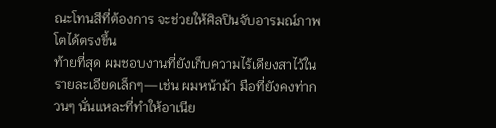ณะโทนสีที่ต้องการ จะช่วยให้ศิลปินจับอารมณ์ภาพโตได้ตรงขึ้น
ท้ายที่สุด ผมชอบงานที่ยังเก็บความไร้เดียงสาไว้ในรายละเอียดเล็กๆ—เช่น ผมหน้าม้า มือที่ยังคงท่ากวนๆ นั่นแหละที่ทำให้อาเนีย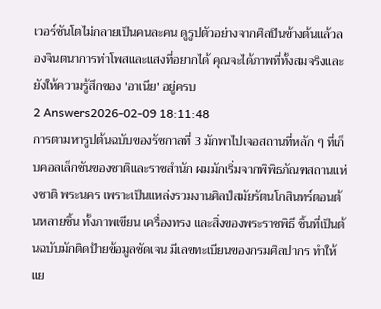เวอร์ชันโตไม่กลายเป็นคนละคน ดูรูปตัวอย่างจากศิลปินข้างต้นแล้วลองจินตนาการท่าโพสและแสงที่อยากได้ คุณจะได้ภาพที่ทั้งสมจริงและยังให้ความรู้สึกของ 'อาเนีย' อยู่ครบ
2 Answers2026-02-09 18:11:48
การตามหารูปต้นฉบับของรัชกาลที่ 3 มักพาไปเจอสถานที่หลัก ๆ ที่เก็บคอลเล็กชันของชาติและราชสำนัก ผมมักเริ่มจากพิพิธภัณฑสถานแห่งชาติ พระนคร เพราะเป็นแหล่งรวมงานศิลป์สมัยรัตนโกสินทร์ตอนต้นหลายชิ้น ทั้งภาพเขียน เครื่องทรง และสิ่งของพระราชพิธี ชิ้นที่เป็นต้นฉบับมักติดป้ายข้อมูลชัดเจน มีเลขทะเบียนของกรมศิลปากร ทำให้แย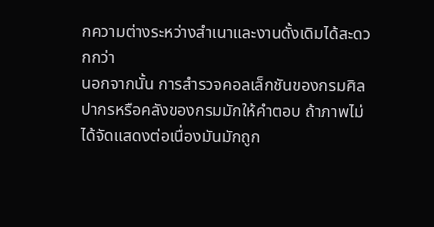กความต่างระหว่างสำเนาและงานดั้งเดิมได้สะดวกกว่า
นอกจากนั้น การสำรวจคอลเล็กชันของกรมศิลปากรหรือคลังของกรมมักให้คำตอบ ถ้าภาพไม่ได้จัดแสดงต่อเนื่องมันมักถูก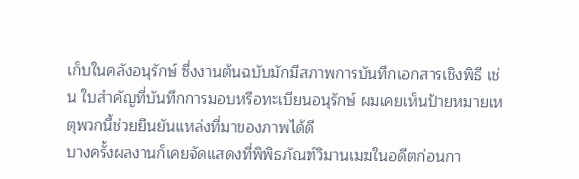เก็บในคลังอนุรักษ์ ซึ่งงานต้นฉบับมักมีสภาพการบันทึกเอกสารเชิงพิธี เช่น ใบสำคัญที่บันทึกการมอบหรือทะเบียนอนุรักษ์ ผมเคยเห็นป้ายหมายเหตุพวกนี้ช่วยยืนยันแหล่งที่มาของภาพได้ดี
บางครั้งผลงานก็เคยจัดแสดงที่พิพิธภัณฑ์วิมานเมฆในอดีตก่อนกา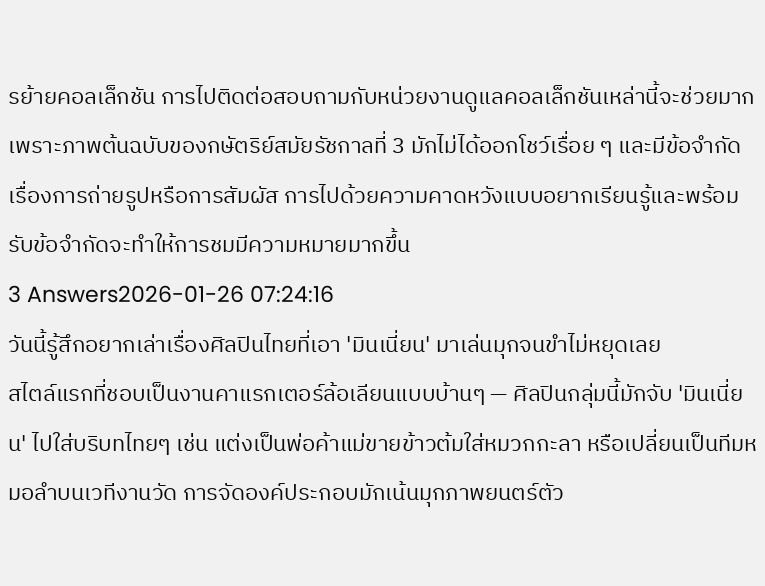รย้ายคอลเล็กชัน การไปติดต่อสอบถามกับหน่วยงานดูแลคอลเล็กชันเหล่านี้จะช่วยมาก เพราะภาพต้นฉบับของกษัตริย์สมัยรัชกาลที่ 3 มักไม่ได้ออกโชว์เรื่อย ๆ และมีข้อจำกัดเรื่องการถ่ายรูปหรือการสัมผัส การไปด้วยความคาดหวังแบบอยากเรียนรู้และพร้อมรับข้อจำกัดจะทำให้การชมมีความหมายมากขึ้น
3 Answers2026-01-26 07:24:16
วันนี้รู้สึกอยากเล่าเรื่องศิลปินไทยที่เอา 'มินเนี่ยน' มาเล่นมุกจนขำไม่หยุดเลย
สไตล์แรกที่ชอบเป็นงานคาแรกเตอร์ล้อเลียนแบบบ้านๆ — ศิลปินกลุ่มนี้มักจับ 'มินเนี่ยน' ไปใส่บริบทไทยๆ เช่น แต่งเป็นพ่อค้าแม่ขายข้าวต้มใส่หมวกกะลา หรือเปลี่ยนเป็นทีมหมอลำบนเวทีงานวัด การจัดองค์ประกอบมักเน้นมุกภาพยนตร์ตัว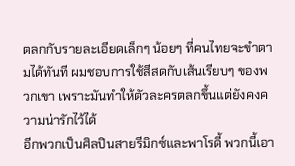ตลกกับรายละเอียดเล็กๆ น้อยๆ ที่คนไทยจะขำตามได้ทันที ผมชอบการใช้สีสดกับเส้นเรียบๆ ของพวกเขา เพราะมันทำให้ตัวละครตลกขึ้นแต่ยังคงความน่ารักไว้ได้
อีกพวกเป็นศิลปินสายรีมิกซ์และพาโรดี้ พวกนี้เอา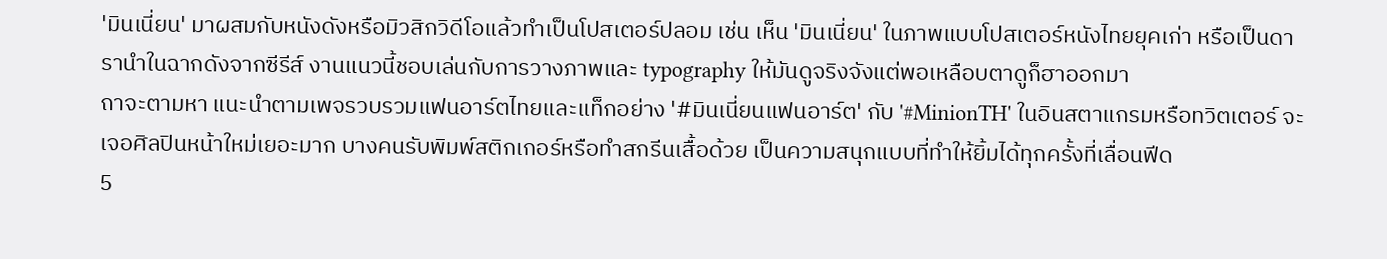'มินเนี่ยน' มาผสมกับหนังดังหรือมิวสิกวิดีโอแล้วทำเป็นโปสเตอร์ปลอม เช่น เห็น 'มินเนี่ยน' ในภาพแบบโปสเตอร์หนังไทยยุคเก่า หรือเป็นดารานำในฉากดังจากซีรีส์ งานแนวนี้ชอบเล่นกับการวางภาพและ typography ให้มันดูจริงจังแต่พอเหลือบตาดูก็ฮาออกมา
ถาจะตามหา แนะนำตามเพจรวบรวมแฟนอาร์ตไทยและแท็กอย่าง '#มินเนี่ยนแฟนอาร์ต' กับ '#MinionTH' ในอินสตาแกรมหรือทวิตเตอร์ จะเจอศิลปินหน้าใหม่เยอะมาก บางคนรับพิมพ์สติกเกอร์หรือทำสกรีนเสื้อด้วย เป็นความสนุกแบบที่ทำให้ยิ้มได้ทุกครั้งที่เลื่อนฟีด
5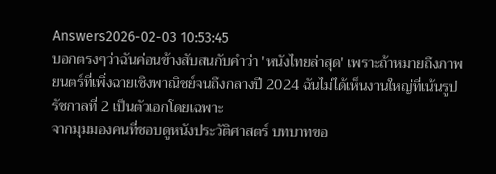Answers2026-02-03 10:53:45
บอกตรงๆว่าฉันค่อนข้างสับสนกับคำว่า 'หนังไทยล่าสุด' เพราะถ้าหมายถึงภาพยนตร์ที่เพิ่งฉายเชิงพาณิชย์จนถึงกลางปี 2024 ฉันไม่ได้เห็นงานใหญ่ที่เน้นรูปรัชกาลที่ 2 เป็นตัวเอกโดยเฉพาะ
จากมุมมองคนที่ชอบดูหนังประวัติศาสตร์ บทบาทขอ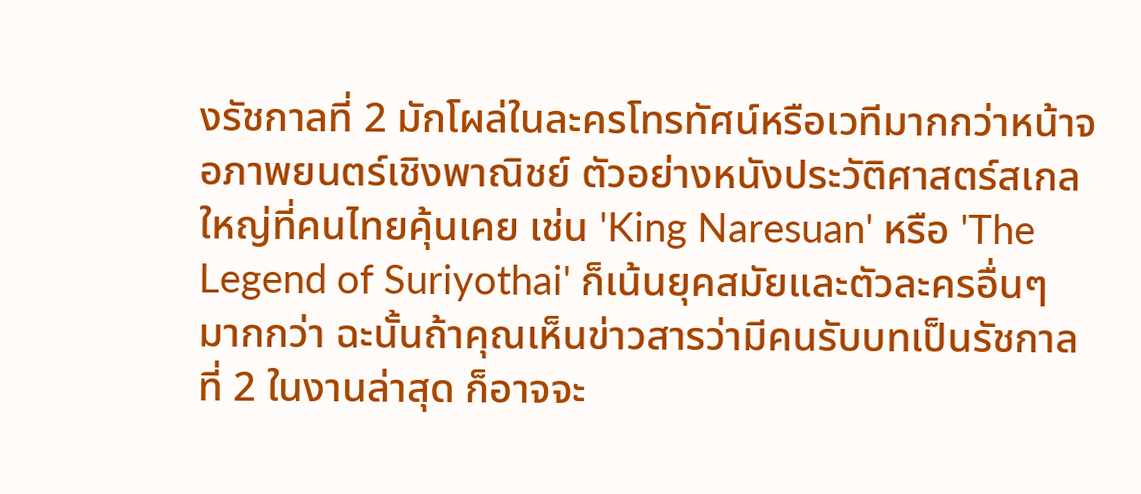งรัชกาลที่ 2 มักโผล่ในละครโทรทัศน์หรือเวทีมากกว่าหน้าจอภาพยนตร์เชิงพาณิชย์ ตัวอย่างหนังประวัติศาสตร์สเกลใหญ่ที่คนไทยคุ้นเคย เช่น 'King Naresuan' หรือ 'The Legend of Suriyothai' ก็เน้นยุคสมัยและตัวละครอื่นๆ มากกว่า ฉะนั้นถ้าคุณเห็นข่าวสารว่ามีคนรับบทเป็นรัชกาลที่ 2 ในงานล่าสุด ก็อาจจะ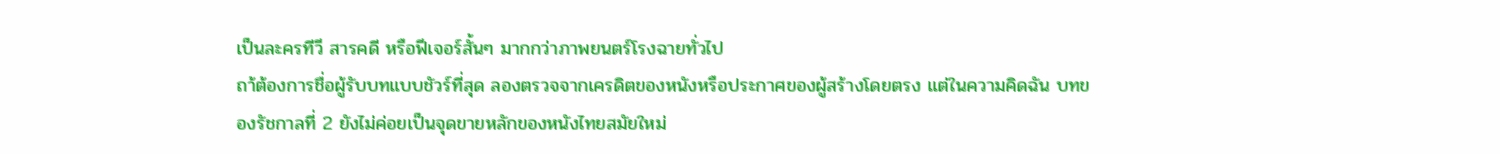เป็นละครทีวี สารคดี หรือฟีเจอร์สั้นๆ มากกว่าภาพยนตร์โรงฉายทั่วไป
ถา้ต้องการชื่อผู้รับบทแบบชัวร์ที่สุด ลองตรวจจากเครดิตของหนังหรือประกาศของผู้สร้างโดยตรง แต่ในความคิดฉัน บทของรัชกาลที่ 2 ยังไม่ค่อยเป็นจุดขายหลักของหนังไทยสมัยใหม่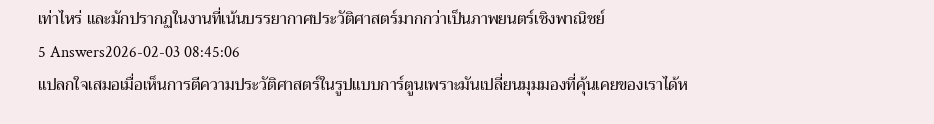เท่าไหร่ และมักปรากฏในงานที่เน้นบรรยากาศประวัติศาสตร์มากกว่าเป็นภาพยนตร์เชิงพาณิชย์
5 Answers2026-02-03 08:45:06
แปลกใจเสมอเมื่อเห็นการตีความประวัติศาสตร์ในรูปแบบการ์ตูนเพราะมันเปลี่ยนมุมมองที่คุ้นเคยของเราได้ห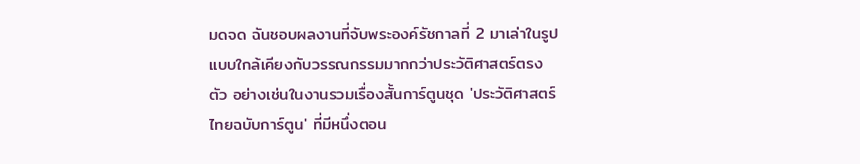มดจด ฉันชอบผลงานที่จับพระองค์รัชกาลที่ 2 มาเล่าในรูปแบบใกล้เคียงกับวรรณกรรมมากกว่าประวัติศาสตร์ตรงตัว อย่างเช่นในงานรวมเรื่องสั้นการ์ตูนชุด 'ประวัติศาสตร์ไทยฉบับการ์ตูน' ที่มีหนึ่งตอน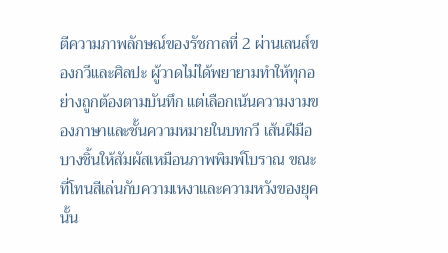ตีความภาพลักษณ์ของรัชกาลที่ 2 ผ่านเลนส์ของกวีและศิลปะ ผู้วาดไม่ได้พยายามทำให้ทุกอย่างถูกต้องตามบันทึก แต่เลือกเน้นความงามของภาษาและชั้นความหมายในบทกวี เส้นฝีมือบางชิ้นให้สัมผัสเหมือนภาพพิมพ์โบราณ ขณะที่โทนสีเล่นกับความเหงาและความหวังของยุคนั้น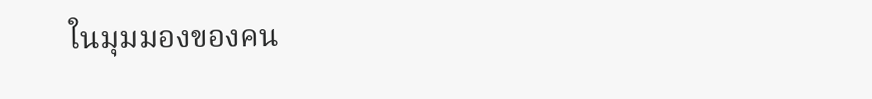ในมุมมองของคน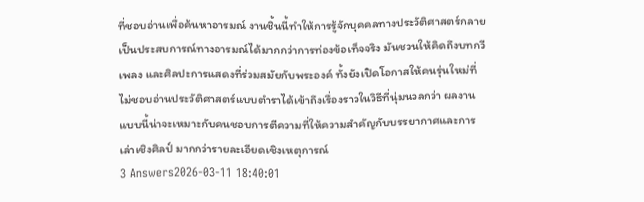ที่ชอบอ่านเพื่อค้นหาอารมณ์ งานชิ้นนี้ทำให้การรู้จักบุคคลทางประวัติศาสตร์กลายเป็นประสบการณ์ทางอารมณ์ได้มากกว่าการท่องข้อเท็จจริง มันชวนให้คิดถึงบทกวี เพลง และศิลปะการแสดงที่ร่วมสมัยกับพระองค์ ทั้งยังเปิดโอกาสให้คนรุ่นใหม่ที่ไม่ชอบอ่านประวัติศาสตร์แบบตำราได้เข้าถึงเรื่องราวในวิธีที่นุ่มนวลกว่า ผลงานแบบนี้น่าจะเหมาะกับคนชอบการตีความที่ให้ความสำคัญกับบรรยากาศและการเล่าเชิงศิลป์ มากกว่ารายละเอียดเชิงเหตุการณ์
3 Answers2026-03-11 18:40:01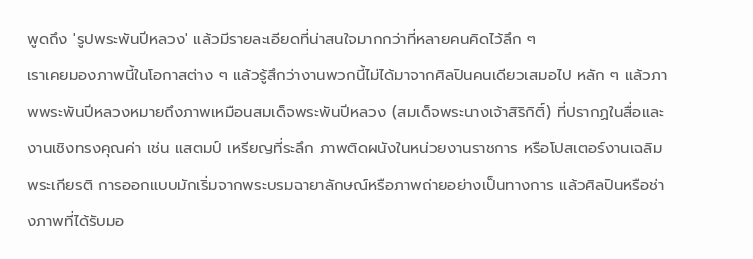พูดถึง 'รูปพระพันปีหลวง' แล้วมีรายละเอียดที่น่าสนใจมากกว่าที่หลายคนคิดไว้ลึก ๆ
เราเคยมองภาพนี้ในโอกาสต่าง ๆ แล้วรู้สึกว่างานพวกนี้ไม่ได้มาจากศิลปินคนเดียวเสมอไป หลัก ๆ แล้วภาพพระพันปีหลวงหมายถึงภาพเหมือนสมเด็จพระพันปีหลวง (สมเด็จพระนางเจ้าสิริกิติ์) ที่ปรากฏในสื่อและงานเชิงทรงคุณค่า เช่น แสตมป์ เหรียญที่ระลึก ภาพติดผนังในหน่วยงานราชการ หรือโปสเตอร์งานเฉลิมพระเกียรติ การออกแบบมักเริ่มจากพระบรมฉายาลักษณ์หรือภาพถ่ายอย่างเป็นทางการ แล้วศิลปินหรือช่างภาพที่ได้รับมอ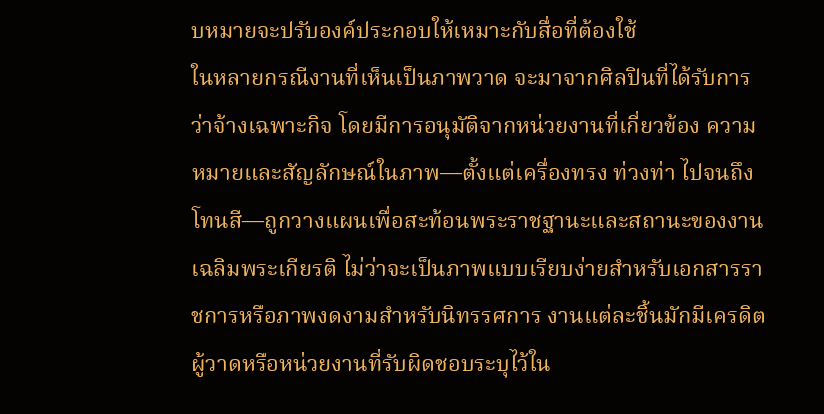บหมายจะปรับองค์ประกอบให้เหมาะกับสื่อที่ต้องใช้
ในหลายกรณีงานที่เห็นเป็นภาพวาด จะมาจากศิลปินที่ได้รับการว่าจ้างเฉพาะกิจ โดยมีการอนุมัติจากหน่วยงานที่เกี่ยวข้อง ความหมายและสัญลักษณ์ในภาพ—ตั้งแต่เครื่องทรง ท่วงท่า ไปจนถึงโทนสี—ถูกวางแผนเพื่อสะท้อนพระราชฐานะและสถานะของงานเฉลิมพระเกียรติ ไม่ว่าจะเป็นภาพแบบเรียบง่ายสำหรับเอกสารราชการหรือภาพงดงามสำหรับนิทรรศการ งานแต่ละชิ้นมักมีเครดิตผู้วาดหรือหน่วยงานที่รับผิดชอบระบุไว้ใน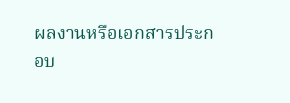ผลงานหรือเอกสารประกอบ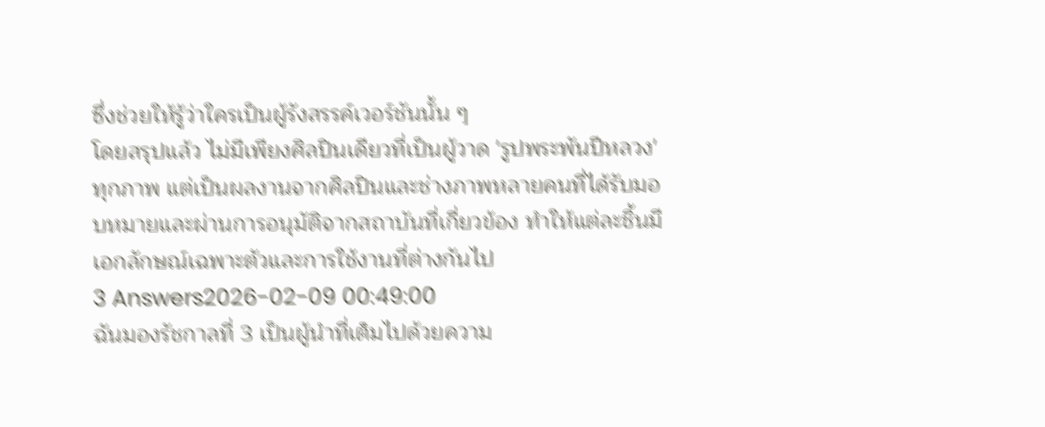ซึ่งช่วยให้รู้ว่าใครเป็นผู้รังสรรค์เวอร์ชันนั้น ๆ
โดยสรุปแล้ว ไม่มีเพียงศิลปินเดียวที่เป็นผู้วาด 'รูปพระพันปีหลวง' ทุกภาพ แต่เป็นผลงานจากศิลปินและช่างภาพหลายคนที่ได้รับมอบหมายและผ่านการอนุมัติจากสถาบันที่เกี่ยวข้อง ทำให้แต่ละชิ้นมีเอกลักษณ์เฉพาะตัวและการใช้งานที่ต่างกันไป
3 Answers2026-02-09 00:49:00
ฉันมองรัชกาลที่ 3 เป็นผู้นำที่เต็มไปด้วยความ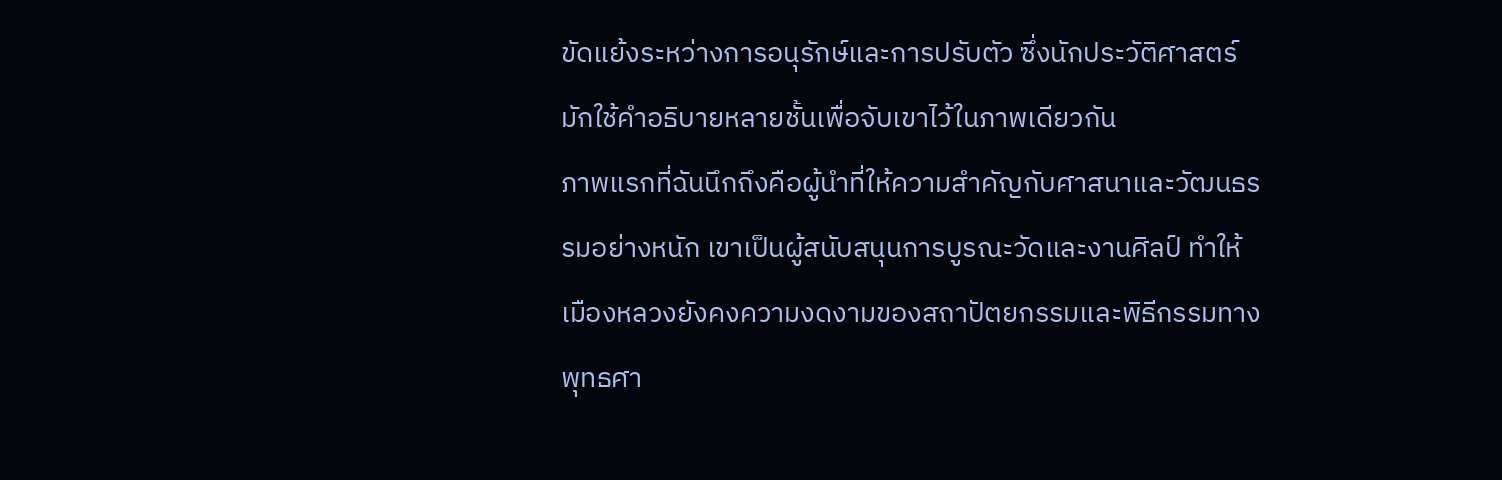ขัดแย้งระหว่างการอนุรักษ์และการปรับตัว ซึ่งนักประวัติศาสตร์มักใช้คำอธิบายหลายชั้นเพื่อจับเขาไว้ในภาพเดียวกัน
ภาพแรกที่ฉันนึกถึงคือผู้นำที่ให้ความสำคัญกับศาสนาและวัฒนธรรมอย่างหนัก เขาเป็นผู้สนับสนุนการบูรณะวัดและงานศิลป์ ทำให้เมืองหลวงยังคงความงดงามของสถาปัตยกรรมและพิธีกรรมทางพุทธศา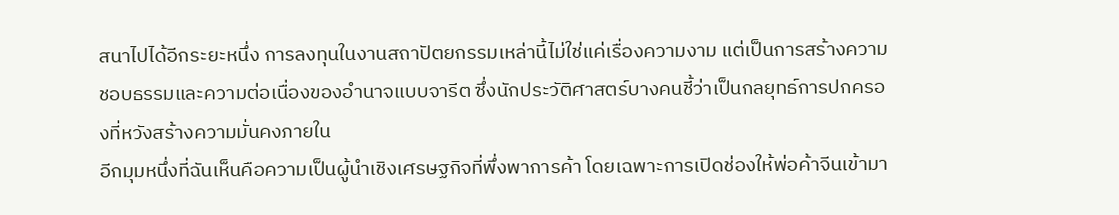สนาไปได้อีกระยะหนึ่ง การลงทุนในงานสถาปัตยกรรมเหล่านี้ไม่ใช่แค่เรื่องความงาม แต่เป็นการสร้างความชอบธรรมและความต่อเนื่องของอำนาจแบบจารีต ซึ่งนักประวัติศาสตร์บางคนชี้ว่าเป็นกลยุทธ์การปกครองที่หวังสร้างความมั่นคงภายใน
อีกมุมหนึ่งที่ฉันเห็นคือความเป็นผู้นำเชิงเศรษฐกิจที่พึ่งพาการค้า โดยเฉพาะการเปิดช่องให้พ่อค้าจีนเข้ามา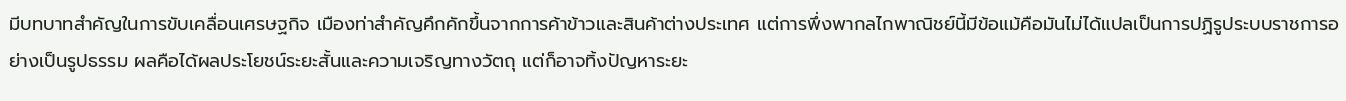มีบทบาทสำคัญในการขับเคลื่อนเศรษฐกิจ เมืองท่าสำคัญคึกคักขึ้นจากการค้าข้าวและสินค้าต่างประเทศ แต่การพึ่งพากลไกพาณิชย์นี้มีข้อแม้คือมันไม่ได้แปลเป็นการปฏิรูประบบราชการอย่างเป็นรูปธรรม ผลคือได้ผลประโยชน์ระยะสั้นและความเจริญทางวัตถุ แต่ก็อาจทิ้งปัญหาระยะ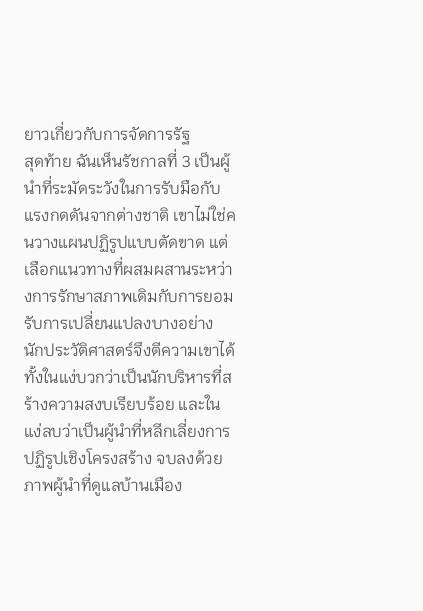ยาวเกี่ยวกับการจัดการรัฐ
สุดท้าย ฉันเห็นรัชกาลที่ 3 เป็นผู้นำที่ระมัดระวังในการรับมือกับแรงกดดันจากต่างชาติ เขาไม่ใช่คนวางแผนปฏิรูปแบบตัดขาด แต่เลือกแนวทางที่ผสมผสานระหว่างการรักษาสภาพเดิมกับการยอมรับการเปลี่ยนแปลงบางอย่าง นักประวัติศาสตร์จึงตีความเขาได้ทั้งในแง่บวกว่าเป็นนักบริหารที่สร้างความสงบเรียบร้อย และในแง่ลบว่าเป็นผู้นำที่หลีกเลี่ยงการปฏิรูปเชิงโครงสร้าง จบลงด้วยภาพผู้นำที่ดูแลบ้านเมือง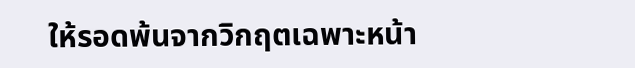ให้รอดพ้นจากวิกฤตเฉพาะหน้า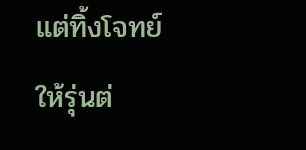แต่ทิ้งโจทย์ให้รุ่นต่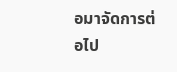อมาจัดการต่อไป